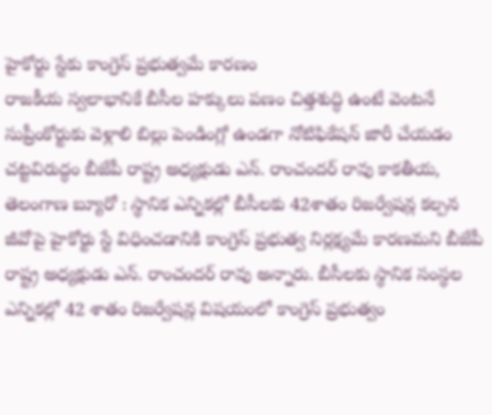హైకోర్టు స్టేకు కాంగ్రెస్ ప్రభుత్వమే కారణం
రాజకీయ స్వలాభానికే బీసీల హక్కులు పణం చిత్తశుద్ధి ఉంటే వెంటనే సుప్రీంకోర్టుకు వెళ్లాలి బిల్లు పెండింగ్లో ఉండగా నోటిఫికేషన్ జారీ చేయడం చట్టవిరుద్ధం బీజేపీ రాష్ట్ర అధ్యక్షుడు ఎన్. రాంచందర్ రావు కాకతీయ, తెలంగాణ బ్యూరో : స్థానిక ఎన్నికల్లో బీసీలకు 42శాతం రిజర్వేషన్ల కల్పన జీవోపై హైకోర్టు స్టే విధించడానికి కాంగ్రెస్ ప్రభుత్వ నిర్లక్ష్యమే కారణమని బీజేపీ రాష్ట్ర అధ్యక్షుడు ఎన్. రాంచందర్ రావు అన్నారు. బీసీలకు స్థానిక సంస్థల ఎన్నికల్లో 42 శాతం రిజర్వేషన్ల విషయంలో కాంగ్రెస్ ప్రభుత్వం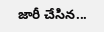జారీ చేసిన...